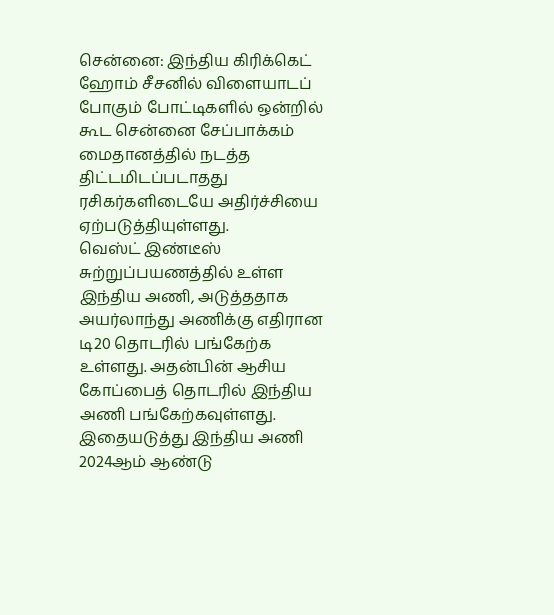சென்னை: இந்திய கிரிக்கெட் ஹோம் சீசனில் விளையாடப் போகும் போட்டிகளில் ஒன்றில் கூட சென்னை சேப்பாக்கம் மைதானத்தில் நடத்த திட்டமிடப்படாதது ரசிகர்களிடையே அதிர்ச்சியை ஏற்படுத்தியுள்ளது.
வெஸ்ட் இண்டீஸ் சுற்றுப்பயணத்தில் உள்ள இந்திய அணி, அடுத்ததாக அயர்லாந்து அணிக்கு எதிரான டி20 தொடரில் பங்கேற்க உள்ளது. அதன்பின் ஆசிய கோப்பைத் தொடரில் இந்திய அணி பங்கேற்கவுள்ளது. இதையடுத்து இந்திய அணி 2024ஆம் ஆண்டு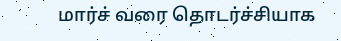மார்ச் வரை தொடர்ச்சியாக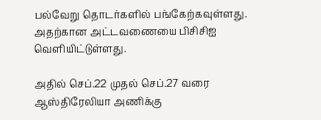பல்வேறு தொடர்களில் பங்கேற்கவுள்ளது. அதற்கான அட்டவணையை பிசிசிஐ வெளியிட்டுள்ளது.

அதில் செப்.22 முதல் செப்.27 வரை ஆஸ்திரேலியா அணிக்கு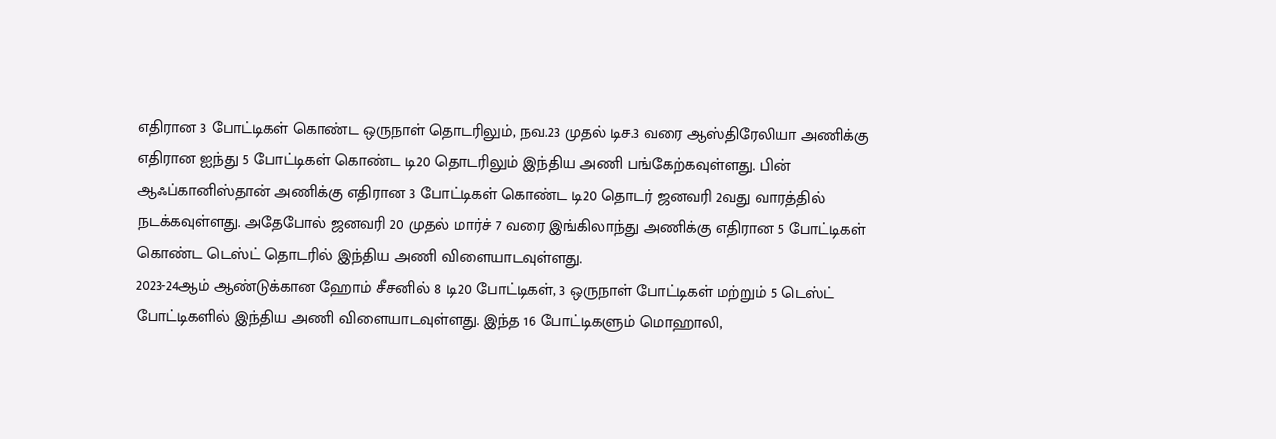எதிரான 3 போட்டிகள் கொண்ட ஒருநாள் தொடரிலும், நவ.23 முதல் டிச.3 வரை ஆஸ்திரேலியா அணிக்கு எதிரான ஐந்து 5 போட்டிகள் கொண்ட டி20 தொடரிலும் இந்திய அணி பங்கேற்கவுள்ளது. பின் ஆஃப்கானிஸ்தான் அணிக்கு எதிரான 3 போட்டிகள் கொண்ட டி20 தொடர் ஜனவரி 2வது வாரத்தில் நடக்கவுள்ளது. அதேபோல் ஜனவரி 20 முதல் மார்ச் 7 வரை இங்கிலாந்து அணிக்கு எதிரான 5 போட்டிகள் கொண்ட டெஸ்ட் தொடரில் இந்திய அணி விளையாடவுள்ளது.
2023-24ஆம் ஆண்டுக்கான ஹோம் சீசனில் 8 டி20 போட்டிகள், 3 ஒருநாள் போட்டிகள் மற்றும் 5 டெஸ்ட் போட்டிகளில் இந்திய அணி விளையாடவுள்ளது. இந்த 16 போட்டிகளும் மொஹாலி,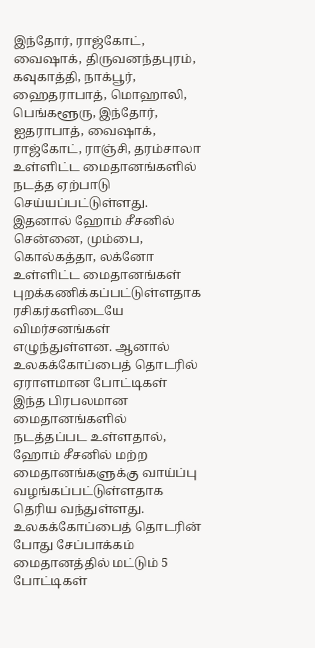இந்தோர், ராஜ்கோட், வைஷாக், திருவனந்தபுரம், கவுகாத்தி, நாக்பூர், ஹைதராபாத், மொஹாலி, பெங்களூரு, இந்தோர், ஐதராபாத், வைஷாக், ராஜ்கோட், ராஞ்சி, தரம்சாலா உள்ளிட்ட மைதானங்களில் நடத்த ஏற்பாடு செய்யப்பட்டுள்ளது.
இதனால் ஹோம் சீசனில் சென்னை, மும்பை, கொல்கத்தா, லக்னோ உள்ளிட்ட மைதானங்கள் புறக்கணிக்கப்பட்டுள்ளதாக ரசிகர்களிடையே விமர்சனங்கள் எழுந்துள்ளன. ஆனால் உலகக்கோப்பைத் தொடரில் ஏராளமான போட்டிகள் இந்த பிரபலமான மைதானங்களில் நடத்தப்பட உள்ளதால், ஹோம் சீசனில் மற்ற மைதானங்களுக்கு வாய்ப்பு வழங்கப்பட்டுள்ளதாக தெரிய வந்துள்ளது. உலகக்கோப்பைத் தொடரின் போது சேப்பாக்கம் மைதானத்தில் மட்டும் 5 போட்டிகள்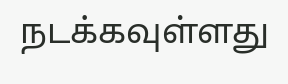நடக்கவுள்ளது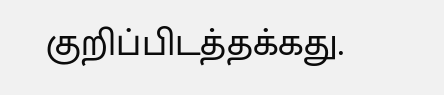குறிப்பிடத்தக்கது.